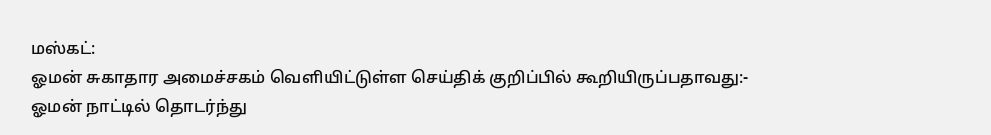மஸ்கட்:
ஓமன் சுகாதார அமைச்சகம் வெளியிட்டுள்ள செய்திக் குறிப்பில் கூறியிருப்பதாவது:-
ஓமன் நாட்டில் தொடர்ந்து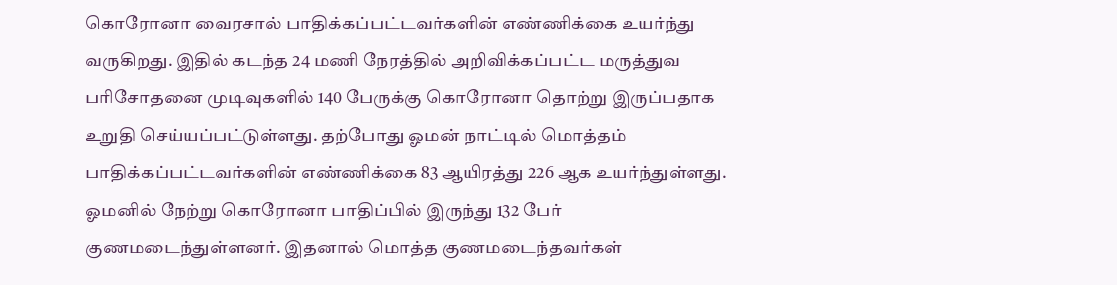கொரோனா வைரசால் பாதிக்கப்பட்டவர்களின் எண்ணிக்கை உயர்ந்து வருகிறது. இதில் கடந்த 24 மணி நேரத்தில் அறிவிக்கப்பட்ட மருத்துவ பரிசோதனை முடிவுகளில் 140 பேருக்கு கொரோனா தொற்று இருப்பதாக உறுதி செய்யப்பட்டுள்ளது. தற்போது ஓமன் நாட்டில் மொத்தம் பாதிக்கப்பட்டவர்களின் எண்ணிக்கை 83 ஆயிரத்து 226 ஆக உயர்ந்துள்ளது.
ஓமனில் நேற்று கொரோனா பாதிப்பில் இருந்து 132 பேர் குணமடைந்துள்ளனர். இதனால் மொத்த குணமடைந்தவர்கள்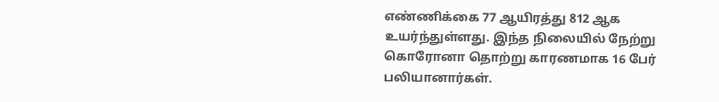எண்ணிக்கை 77 ஆயிரத்து 812 ஆக உயர்ந்துள்ளது. இந்த நிலையில் நேற்று கொரோனா தொற்று காரணமாக 16 பேர் பலியானார்கள்.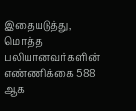இதையடுத்து, மொத்த பலியானவர்களின் எண்ணிக்கை 588 ஆக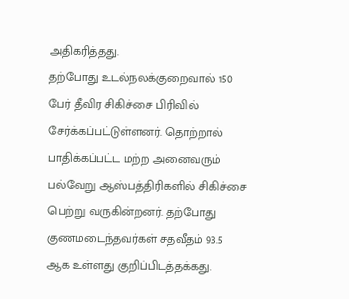அதிகரித்தது.
தற்போது உடல்நலக்குறைவால் 150 பேர் தீவிர சிகிச்சை பிரிவில் சேர்க்கப்பட்டுள்ளனர். தொற்றால் பாதிக்கப்பட்ட மற்ற அனைவரும் பல்வேறு ஆஸ்பத்திரிகளில் சிகிச்சை பெற்று வருகின்றனர். தற்போது குணமடைந்தவர்கள் சதவீதம் 93.5 ஆக உள்ளது குறிப்பிடத்தக்கது.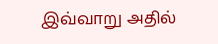இவ்வாறு அதில்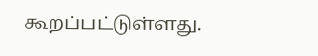கூறப்பட்டுள்ளது.